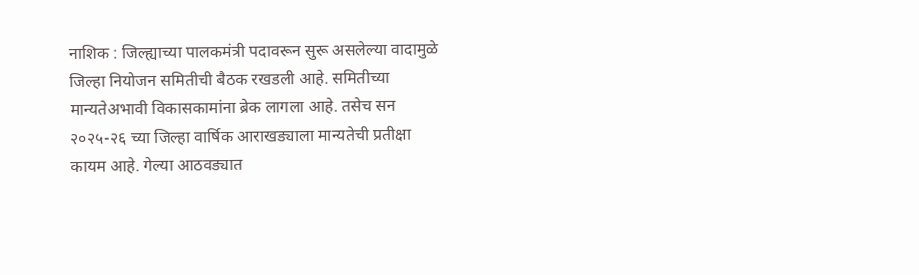नाशिक : जिल्ह्याच्या पालकमंत्री पदावरून सुरू असलेल्या वादामुळे जिल्हा नियोजन समितीची बैठक रखडली आहे. समितीच्या मान्यतेअभावी विकासकामांना ब्रेक लागला आहे. तसेच सन २०२५-२६ च्या जिल्हा वार्षिक आराखड्याला मान्यतेची प्रतीक्षा कायम आहे. गेल्या आठवड्यात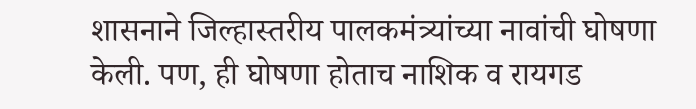शासनाने जिल्हास्तरीय पालकमंत्र्यांच्या नावांची घोषणा केली. पण, ही घोषणा होताच नाशिक व रायगड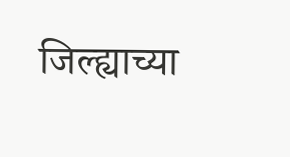जिल्ह्याच्या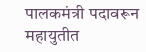पालकमंत्री पदावरून महायुतीत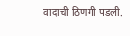वादाची ठिणगी पडली.